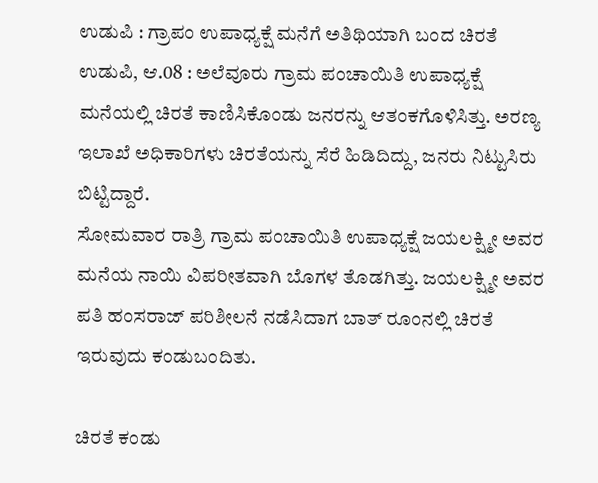ಉಡುಪಿ : ಗ್ರಾಪಂ ಉಪಾಧ್ಯಕ್ಷೆ ಮನೆಗೆ ಅತಿಥಿಯಾಗಿ ಬಂದ ಚಿರತೆ
ಉಡುಪಿ, ಆ.08 : ಅಲೆವೂರು ಗ್ರಾಮ ಪಂಚಾಯಿತಿ ಉಪಾಧ್ಯಕ್ಷೆ ಮನೆಯಲ್ಲಿ ಚಿರತೆ ಕಾಣಿಸಿಕೊಂಡು ಜನರನ್ನು ಆತಂಕಗೊಳಿಸಿತ್ತು. ಅರಣ್ಯ ಇಲಾಖೆ ಅಧಿಕಾರಿಗಳು ಚಿರತೆಯನ್ನು ಸೆರೆ ಹಿಡಿದಿದ್ದು, ಜನರು ನಿಟ್ಟುಸಿರು ಬಿಟ್ಟಿದ್ದಾರೆ.
ಸೋಮವಾರ ರಾತ್ರಿ ಗ್ರಾಮ ಪಂಚಾಯಿತಿ ಉಪಾಧ್ಯಕ್ಷೆ ಜಯಲಕ್ಷ್ಮೀ ಅವರ ಮನೆಯ ನಾಯಿ ವಿಪರೀತವಾಗಿ ಬೊಗಳ ತೊಡಗಿತ್ತು. ಜಯಲಕ್ಷ್ಮೀ ಅವರ ಪತಿ ಹಂಸರಾಜ್ ಪರಿಶೀಲನೆ ನಡೆಸಿದಾಗ ಬಾತ್ ರೂಂನಲ್ಲಿ ಚಿರತೆ ಇರುವುದು ಕಂಡುಬಂದಿತು.

ಚಿರತೆ ಕಂಡು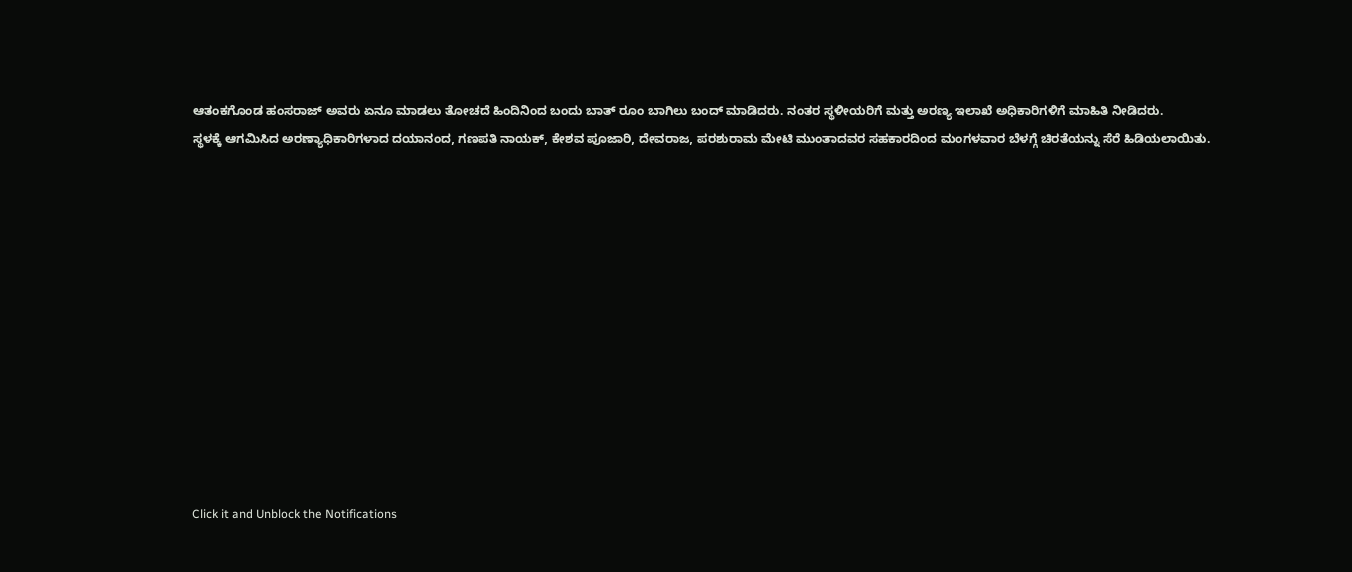ಆತಂಕಗೊಂಡ ಹಂಸರಾಜ್ ಅವರು ಏನೂ ಮಾಡಲು ತೋಚದೆ ಹಿಂದಿನಿಂದ ಬಂದು ಬಾತ್ ರೂಂ ಬಾಗಿಲು ಬಂದ್ ಮಾಡಿದರು. ನಂತರ ಸ್ಥಳೀಯರಿಗೆ ಮತ್ತು ಅರಣ್ಯ ಇಲಾಖೆ ಅಧಿಕಾರಿಗಳಿಗೆ ಮಾಹಿತಿ ನೀಡಿದರು.
ಸ್ಥಳಕ್ಕೆ ಆಗಮಿಸಿದ ಅರಣ್ಯಾಧಿಕಾರಿಗಳಾದ ದಯಾನಂದ, ಗಣಪತಿ ನಾಯಕ್, ಕೇಶವ ಪೂಜಾರಿ, ದೇವರಾಜ, ಪರಶುರಾಮ ಮೇಟಿ ಮುಂತಾದವರ ಸಹಕಾರದಿಂದ ಮಂಗಳವಾರ ಬೆಳಗ್ಗೆ ಚಿರತೆಯನ್ನು ಸೆರೆ ಹಿಡಿಯಲಾಯಿತು.












Click it and Unblock the Notifications